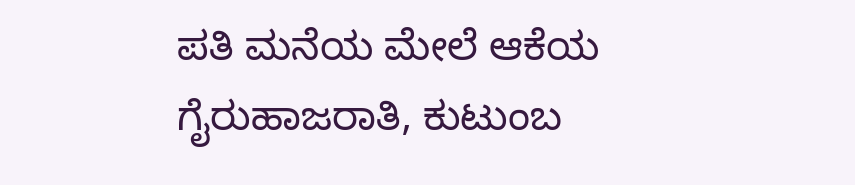ಪತಿ ಮನೆಯ ಮೇಲೆ ಆಕೆಯ ಗೈರುಹಾಜರಾತಿ, ಕುಟುಂಬ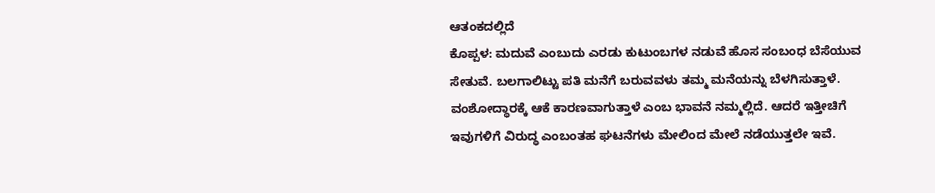ಆತಂಕದಲ್ಲಿದೆ
ಕೊಪ್ಪಳ: ಮದುವೆ ಎಂಬುದು ಎರಡು ಕುಟುಂಬಗಳ ನಡುವೆ ಹೊಸ ಸಂಬಂಧ ಬೆಸೆಯುವ ಸೇತುವೆ. ಬಲಗಾಲಿಟ್ಟು ಪತಿ ಮನೆಗೆ ಬರುವವಳು ತಮ್ಮ ಮನೆಯನ್ನು ಬೆಳಗಿಸುತ್ತಾಳೆ. ವಂಶೋದ್ಧಾರಕ್ಕೆ ಆಕೆ ಕಾರಣವಾಗುತ್ತಾಳೆ ಎಂಬ ಭಾವನೆ ನಮ್ಮಲ್ಲಿದೆ. ಆದರೆ ಇತ್ತೀಚಿಗೆ ಇವುಗಳಿಗೆ ವಿರುದ್ಧ ಎಂಬಂತಹ ಘಟನೆಗಳು ಮೇಲಿಂದ ಮೇಲೆ ನಡೆಯುತ್ತಲೇ ಇವೆ.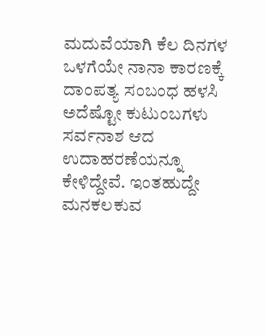ಮದುವೆಯಾಗಿ ಕೆಲ ದಿನಗಳ ಒಳಗೆಯೇ ನಾನಾ ಕಾರಣಕ್ಕೆ ದಾಂಪತ್ಯ ಸಂಬಂಧ ಹಳಸಿ ಅದೆಷ್ಟೋ ಕುಟುಂಬಗಳು ಸರ್ವನಾಶ ಆದ ಉದಾಹರಣೆಯನ್ನೂ ಕೇಳಿದ್ದೇವೆ. ಇಂತಹುದ್ದೇ ಮನಕಲಕುವ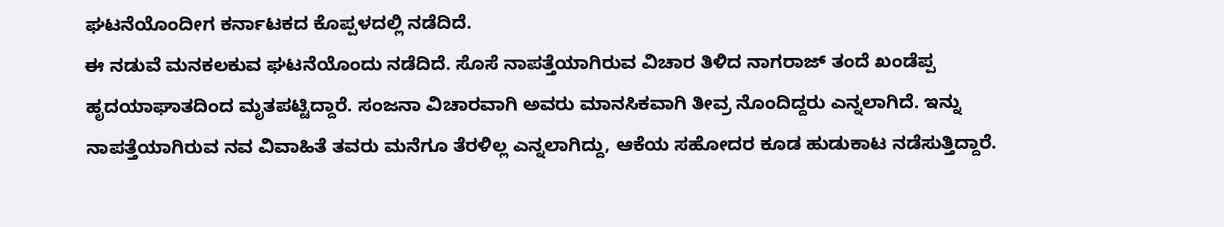ಘಟನೆಯೊಂದೀಗ ಕರ್ನಾಟಕದ ಕೊಪ್ಪಳದಲ್ಲಿ ನಡೆದಿದೆ.
ಈ ನಡುವೆ ಮನಕಲಕುವ ಘಟನೆಯೊಂದು ನಡೆದಿದೆ. ಸೊಸೆ ನಾಪತ್ತೆಯಾಗಿರುವ ವಿಚಾರ ತಿಳಿದ ನಾಗರಾಜ್ ತಂದೆ ಖಂಡೆಪ್ಪ ಹೃದಯಾಘಾತದಿಂದ ಮೃತಪಟ್ಟಿದ್ದಾರೆ. ಸಂಜನಾ ವಿಚಾರವಾಗಿ ಅವರು ಮಾನಸಿಕವಾಗಿ ತೀವ್ರ ನೊಂದಿದ್ದರು ಎನ್ನಲಾಗಿದೆ. ಇನ್ನು ನಾಪತ್ತೆಯಾಗಿರುವ ನವ ವಿವಾಹಿತೆ ತವರು ಮನೆಗೂ ತೆರಳಿಲ್ಲ ಎನ್ನಲಾಗಿದ್ದು, ಆಕೆಯ ಸಹೋದರ ಕೂಡ ಹುಡುಕಾಟ ನಡೆಸುತ್ತಿದ್ದಾರೆ.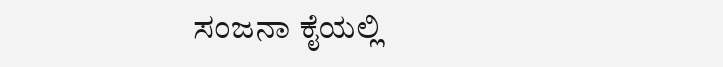ಸಂಜನಾ ಕೈಯಲ್ಲಿ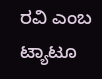ರವಿ ಎಂಬ ಟ್ಯಾಟೂ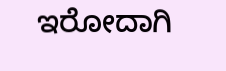ಇರೋದಾಗಿ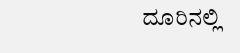ದೂರಿನಲ್ಲಿ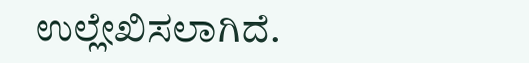ಉಲ್ಲೇಖಿಸಲಾಗಿದೆ.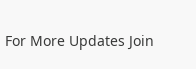For More Updates Join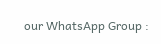our WhatsApp Group :